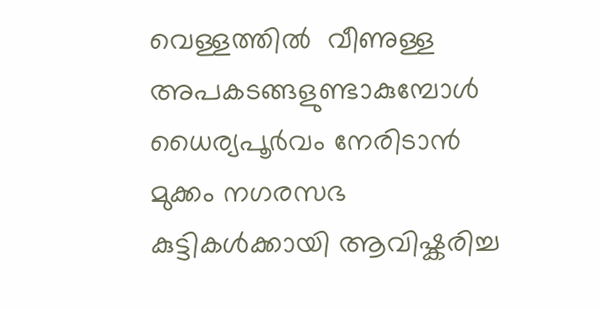വെള്ളത്തില്‍  വീണുള്ള അപകടങ്ങളുണ്ടാകുമ്പോള്‍ ധൈര്യപൂര്‍വം നേരിടാന്‍ മുക്കം നഗരസഭ കുട്ടികള്‍ക്കായി ആവിഷ്കരിച്ച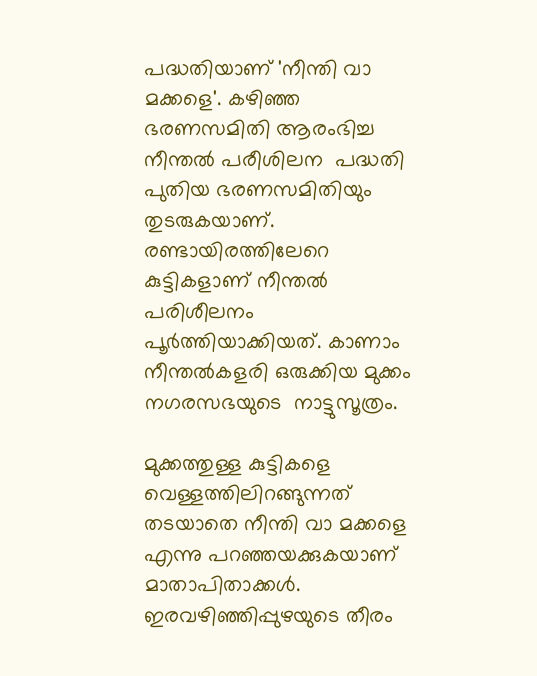പദ്ധതിയാണ് 'നീന്തി വാ മക്കളെ'. കഴിഞ്ഞ ഭരണസമിതി ആരംഭിച്ച നീന്തല്‍ പരീശിലന  പദ്ധതി  പുതിയ ഭരണസമിതിയും തുടരുകയാണ്. രണ്ടായിരത്തിലേറെ കുട്ടികളാണ് നീന്തല്‍ പരിശീലനം പൂര്‍ത്തിയാക്കിയത്. കാണാം നീന്തല്‍കളരി ഒരുക്കിയ മുക്കം നഗരസഭയുടെ  നാട്ടുസൂത്രം.

മുക്കത്തുള്ള കുട്ടികളെ വെള്ളത്തിലിറങ്ങുന്നത്  തടയാതെ നീന്തി വാ മക്കളെ എന്നു പറഞ്ഞയക്കുകയാണ് മാതാപിതാക്കള്‍. ഇരവഴിഞ്ഞിപ്പുഴയുടെ തീരം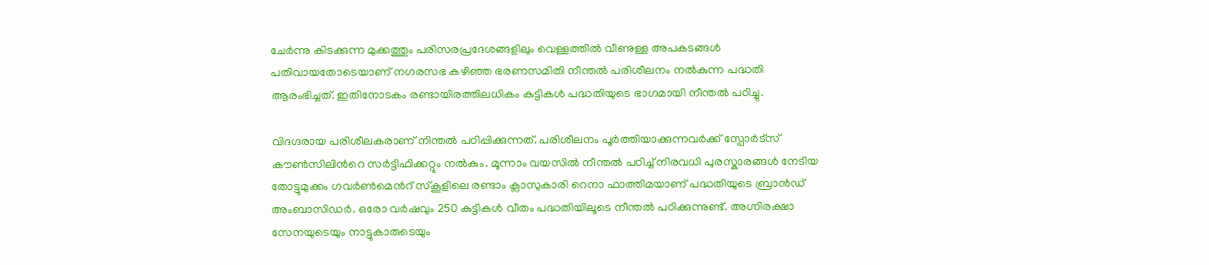ചേര്‍ന്നു കിടക്കുന്ന മുക്കത്തും പരിസരപ്രദേശങ്ങളിലും വെള്ളത്തില്‍ വീണുള്ള അപകടങ്ങള്‍  പതിവായതോടെയാണ് നഗരസഭ കഴിഞ്ഞ ഭരണസമിതി നീന്തല്‍ പരിശീലനം നല്‍കുന്ന പദ്ധതി ആരംഭിച്ചത്. ഇതിനോടകം രണ്ടായിരത്തിലധികം കുട്ടികള്‍ പദ്ധതിയുടെ ഭാഗമായി നീന്തല്‍ പഠിച്ചു.

വിദഗ്ദരായ പരിശീലകരാണ് നിന്തല്‍ പഠിപ്പിക്കുന്നത്. പരിശീലനം പൂര്‍ത്തിയാക്കുന്നവര്‍ക്ക് സ്പോര്‍ട്സ് കൗണ്‍സിലിന്‍റെ സര്‍ട്ടിഫിക്കറ്റും നല്‍കും. മൂന്നാം വയസില്‍ നീന്തല്‍ പഠിച്ച് നിരവധി പുരസ്കാരങ്ങള്‍ നേടിയ തോട്ടുമുക്കം ഗവര്‍ണ്‍മെന്‍റ് സ്കൂളിലെ രണ്ടാം ക്ലാസുകാരി റെനാ ഫാത്തിമയാണ് പദ്ധതിയുടെ ബ്രാന്‍ഡ് അംബാസിഡര്‍. ഒരോ വര്‍ഷവും 250 കുട്ടികള്‍ വീതം പദ്ധതിയിലൂടെ നീന്തല്‍ പഠിക്കുന്നുണ്ട്. അഗ്നിരക്ഷാ സേനയുടെയും നാട്ടുകാരുടെയും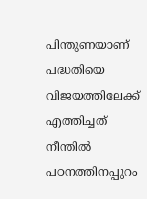പിന്തുണയാണ് പദ്ധതിയെ വിജയത്തിലേക്ക് എത്തിച്ചത്  നീന്തില്‍ പഠനത്തിനപ്പുറം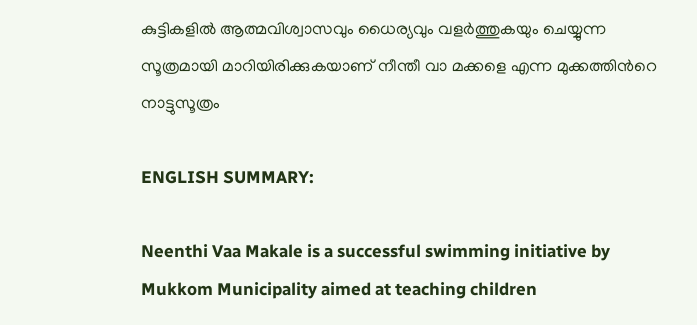കുട്ടികളില്‍ ആത്മവിശ്വാസവും ധൈര്യവും വളര്‍ത്തുകയും ചെയ്യുന്ന സൂത്രമായി മാറിയിരിക്കുകയാണ് നീന്തീ വാ മക്കളെ എന്ന മുക്കത്തിന്‍റെ നാട്ടുസൂത്രം

ENGLISH SUMMARY:

Neenthi Vaa Makale is a successful swimming initiative by Mukkom Municipality aimed at teaching children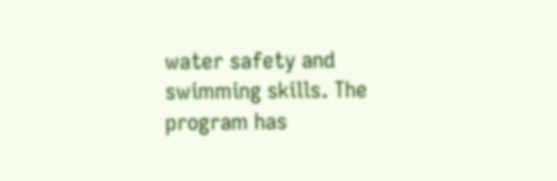water safety and swimming skills. The program has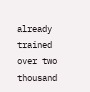already trained over two thousand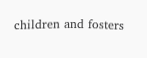children and fosters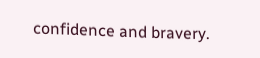confidence and bravery.